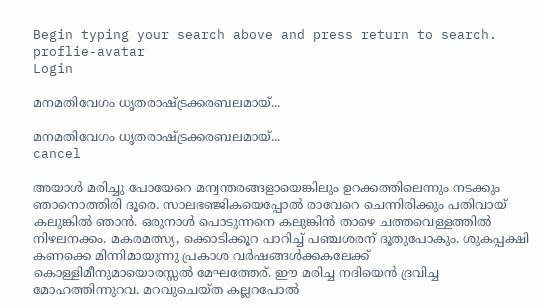Begin typing your search above and press return to search.
proflie-avatar
Login

മനമതിവേഗം ധൃതരാഷ്ട്രക്കരബലമായ്...

മനമതിവേഗം ധൃതരാഷ്ട്രക്കരബലമായ്...
cancel

അയാൾ മരിച്ചു പോയേറെ മന്വന്തരങ്ങളായെങ്കിലും ഉറക്കത്തിലെന്നും നടക്കും ഞാനൊത്തിരി ദൂരെ. സാലഭഞ്ജികയെപ്പോൽ രാവേറെ ചെന്നിരിക്കും പതിവായ് കലുങ്കിൽ ഞാൻ. ഒരുനാൾ പൊടുന്നനെ കലുങ്കിൻ താഴെ ചത്തവെള്ളത്തിൽ നിഴലനക്കം. മകരമത്സ്യ, ക്കൊടിക്കൂറ പാറിച്ച് പഞ്ചശരന് ദൂതുപോകും. ശുകപ്പക്ഷി കണക്കെ മിന്നിമായുന്നു പ്രകാശ വർഷങ്ങൾക്കകലേക്ക്‌ കൊള്ളിമീനുമായൊരസ്സൽ മേഘത്തേര്. ഈ മരിച്ച നദിയെൻ ദ്രവിച്ച മോഹത്തിന്നുറവ. മറവുചെയ്ത കല്ലറപോൽ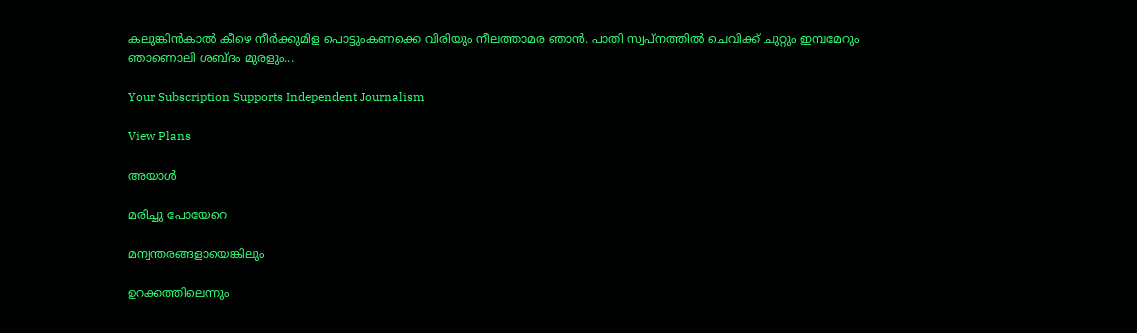കലുങ്കിൻകാൽ കീഴെ നീർക്കുമിള പൊട്ടുംകണക്കെ വിരിയും നീലത്താമര ഞാൻ. പാതി സ്വപ്നത്തിൽ ചെവിക്ക് ചുറ്റും ഇമ്പമേറും ഞാണൊലി ശബ്ദം മുരളും...

Your Subscription Supports Independent Journalism

View Plans

അയാൾ

മരിച്ചു പോയേറെ

മന്വന്തരങ്ങളായെങ്കിലും

ഉറക്കത്തിലെന്നും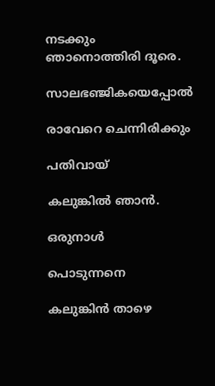നടക്കും ഞാനൊത്തിരി ദൂരെ.

സാലഭഞ്ജികയെപ്പോൽ

രാവേറെ ചെന്നിരിക്കും

പതിവായ്

കലുങ്കിൽ ഞാൻ.

ഒരുനാൾ

പൊടുന്നനെ

കലുങ്കിൻ താഴെ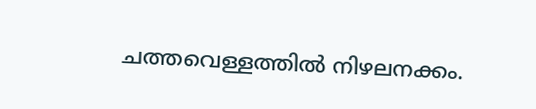ചത്തവെള്ളത്തിൽ നിഴലനക്കം.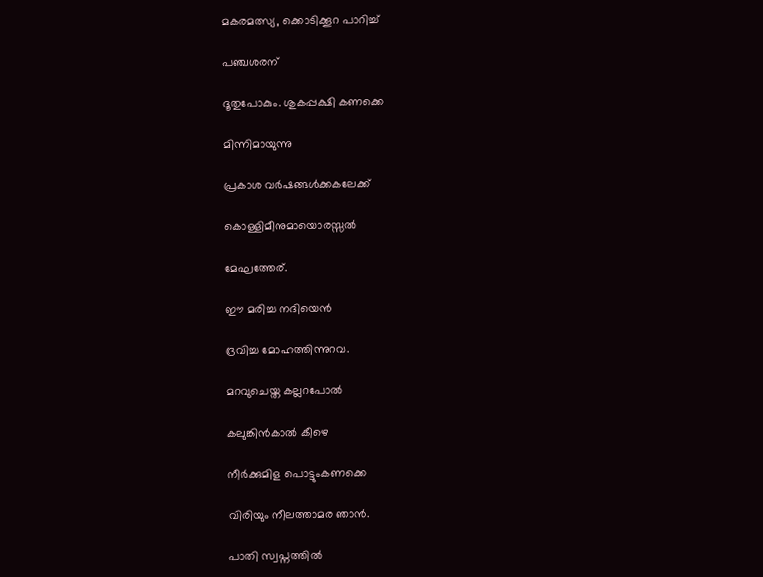മകരമത്സ്യ, ക്കൊടിക്കൂറ പാറിച്ച്

പഞ്ചശരന്

ദൂതുപോകും. ശുകപ്പക്ഷി കണക്കെ

മിന്നിമായുന്നു

പ്രകാശ വർഷങ്ങൾക്കകലേക്ക്‌

കൊള്ളിമീനുമായൊരസ്സൽ

മേഘത്തേര്.

ഈ മരിച്ച നദിയെൻ

ദ്രവിച്ച മോഹത്തിന്നുറവ.

മറവുചെയ്ത കല്ലറപോൽ

കലുങ്കിൻകാൽ കീഴെ

നീർക്കുമിള പൊട്ടുംകണക്കെ

വിരിയും നീലത്താമര ഞാൻ.

പാതി സ്വപ്നത്തിൽ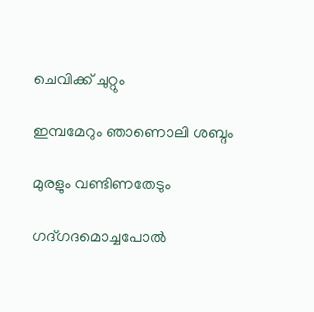ചെവിക്ക് ചുറ്റും

ഇമ്പമേറും ഞാണൊലി ശബ്ദം

മുരളും വണ്ടിണതേടും

ഗദ്ഗദമൊച്ചപോൽ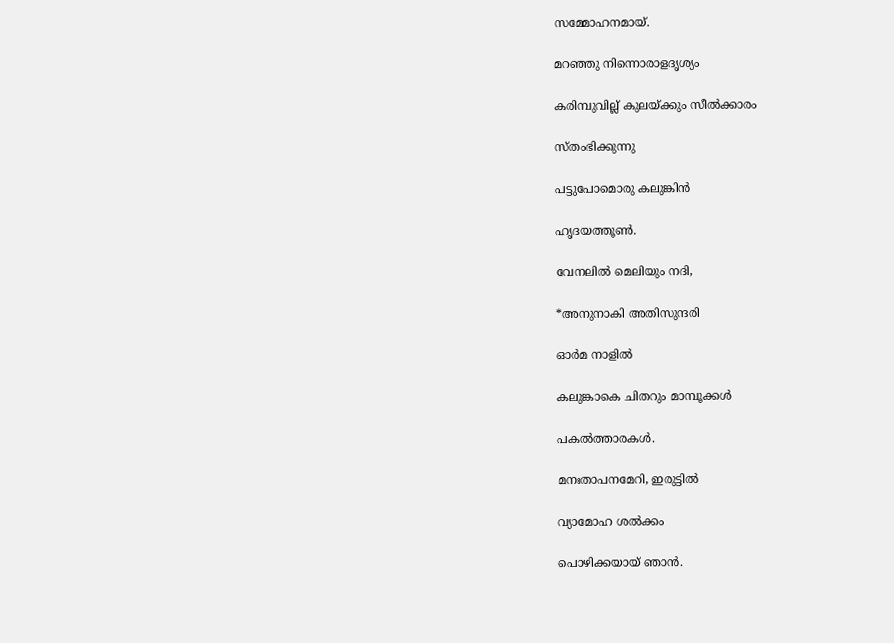സമ്മോഹനമായ്.

മറഞ്ഞു നിന്നൊരാളദൃശ്യം

കരിമ്പുവില്ല് കുലയ്ക്കും സീൽക്കാരം

സ്തംഭിക്കുന്നു

പട്ടുപോമൊരു കലുങ്കിൻ

ഹൃദയത്തൂൺ.

വേനലിൽ മെലിയും നദി,

*അനുനാകി അതിസുന്ദരി

ഓർമ നാളിൽ

കലുങ്കാകെ ചിതറും മാമ്പൂക്കൾ

പകൽത്താരകൾ.

മനഃതാപനമേറി, ഇരുട്ടിൽ

വ്യാമോഹ ശൽക്കം

പൊഴിക്കയായ് ഞാൻ.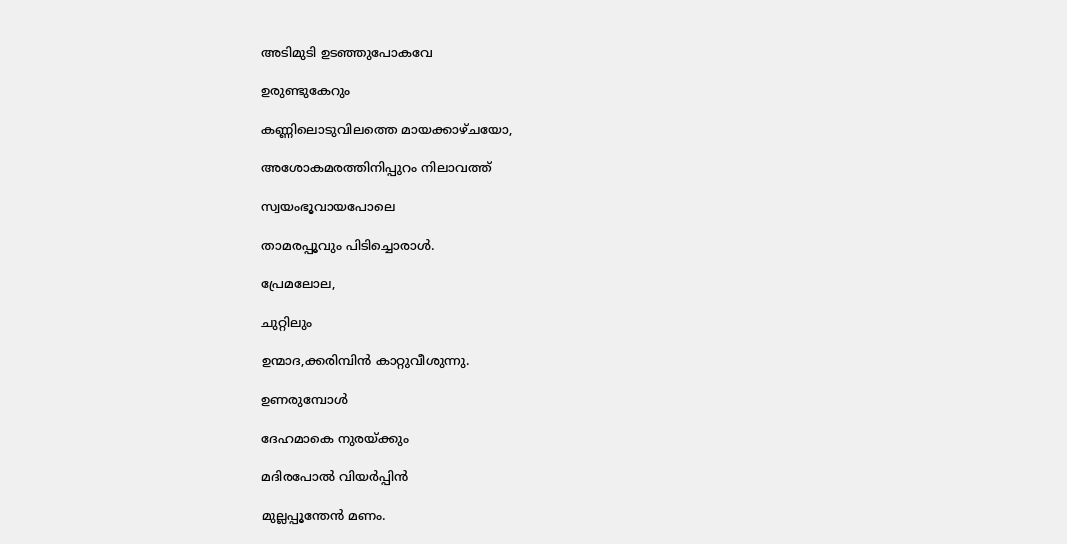അടിമുടി ഉടഞ്ഞുപോകവേ

ഉരുണ്ടുകേറും

കണ്ണിലൊടുവിലത്തെ മായക്കാഴ്ചയോ,

അശോകമരത്തിനിപ്പുറം നിലാവത്ത്

സ്വയംഭൂവായപോലെ

താമരപ്പൂവും പിടിച്ചൊരാൾ.

പ്രേമലോല,

ചുറ്റിലും

ഉന്മാദ,ക്കരിമ്പിൻ കാറ്റുവീശുന്നു.

ഉണരുമ്പോൾ

ദേഹമാകെ നുരയ്ക്കും

മദിരപോൽ വിയർപ്പിൻ

മുല്ലപ്പൂന്തേൻ മണം.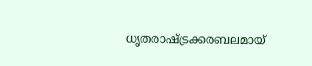ധൃതരാഷ്ട്രക്കരബലമായ്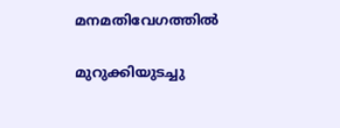മനമതിവേഗത്തിൽ

മുറുക്കിയുടച്ചു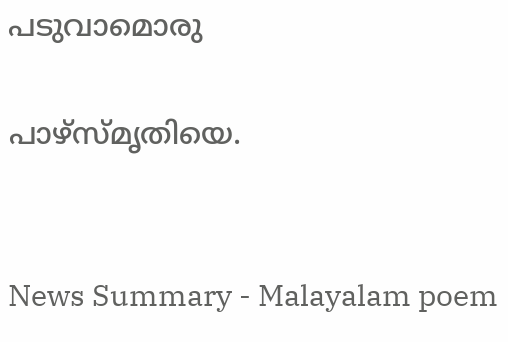പടുവാമൊരു

പാഴ്സ്മൃതിയെ.


News Summary - Malayalam poem